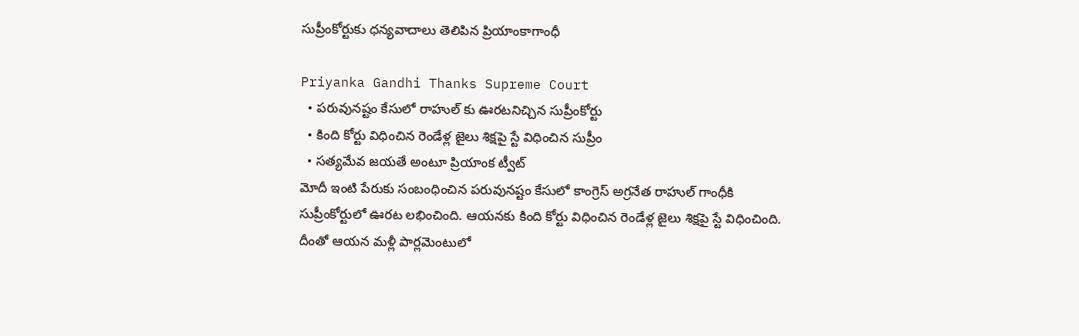సుప్రీంకోర్టుకు ధన్యవాదాలు తెలిపిన ప్రియాంకాగాంధీ

Priyanka Gandhi Thanks Supreme Court
  • పరువునష్టం కేసులో రాహుల్ కు ఊరటనిచ్చిన సుప్రీంకోర్టు
  • కింది కోర్టు విధించిన రెండేళ్ల జైలు శిక్షపై స్టే విధించిన సుప్రీం
  • సత్యమేవ జయతే అంటూ ప్రియాంక ట్వీట్
మోదీ ఇంటి పేరుకు సంబంధించిన పరువునష్టం కేసులో కాంగ్రెస్ అగ్రనేత రాహుల్ గాంధీకి సుప్రీంకోర్టులో ఊరట లభించింది. ఆయనకు కింది కోర్టు విధించిన రెండేళ్ల జైలు శిక్షపై స్టే విధించింది. దీంతో ఆయన మళ్లీ పార్లమెంటులో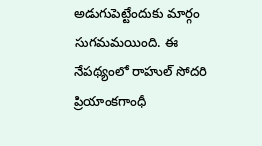అడుగుపెట్టేందుకు మార్గం సుగమమయింది. ఈ నేపథ్యంలో రాహుల్ సోదరి ప్రియాంకగాంధీ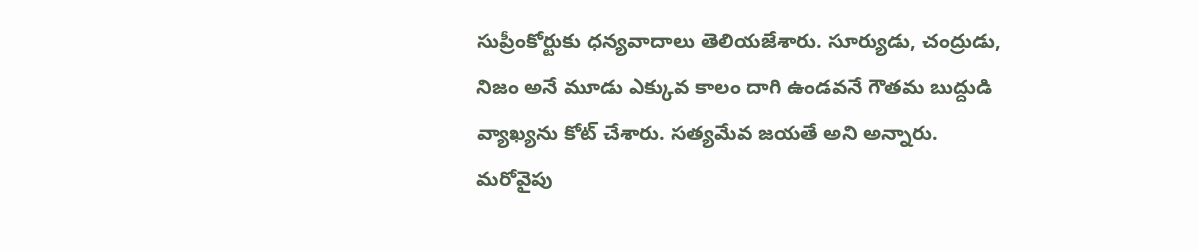సుప్రీంకోర్టుకు ధన్యవాదాలు తెలియజేశారు. సూర్యుడు, చంద్రుడు, నిజం అనే మూడు ఎక్కువ కాలం దాగి ఉండవనే గౌతమ బుద్దుడి వ్యాఖ్యను కోట్ చేశారు. సత్యమేవ జయతే అని అన్నారు. మరోవైపు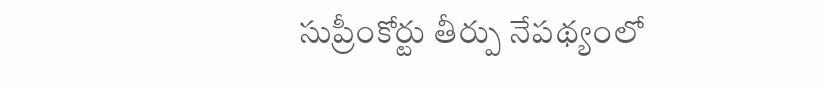సుప్రీంకోర్టు తీర్పు నేపథ్యంలో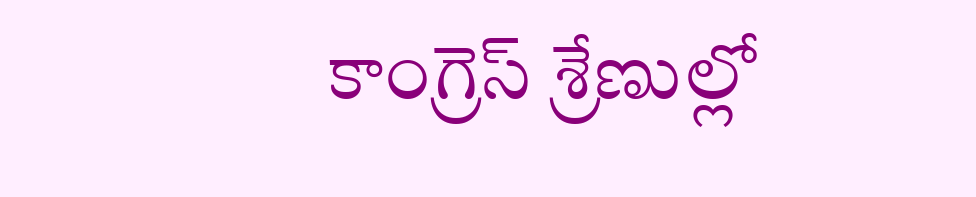కాంగ్రెస్ శ్రేణుల్లో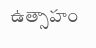ఉత్సాహం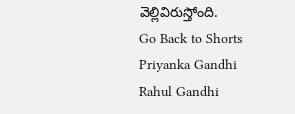వెల్లివిరుస్తోంది.
Go Back to Shorts
Priyanka Gandhi
Rahul Gandhi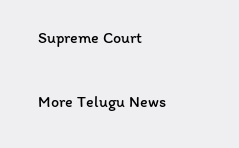Supreme Court

More Telugu News